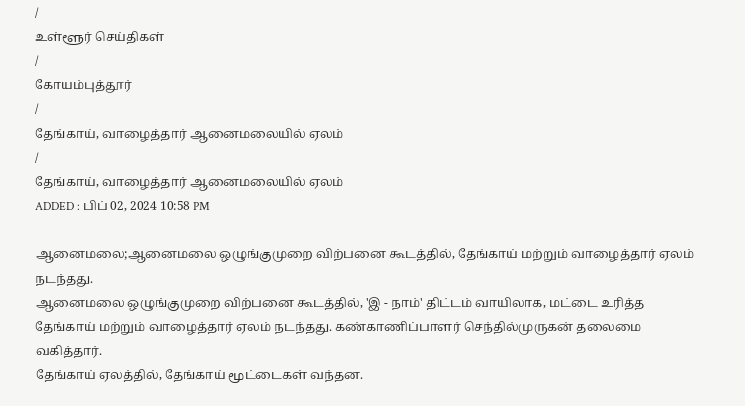/
உள்ளூர் செய்திகள்
/
கோயம்புத்தூர்
/
தேங்காய், வாழைத்தார் ஆனைமலையில் ஏலம்
/
தேங்காய், வாழைத்தார் ஆனைமலையில் ஏலம்
ADDED : பிப் 02, 2024 10:58 PM

ஆனைமலை;ஆனைமலை ஒழுங்குமுறை விற்பனை கூடத்தில், தேங்காய் மற்றும் வாழைத்தார் ஏலம் நடந்தது.
ஆனைமலை ஒழுங்குமுறை விற்பனை கூடத்தில், 'இ - நாம்' திட்டம் வாயிலாக, மட்டை உரித்த தேங்காய் மற்றும் வாழைத்தார் ஏலம் நடந்தது. கண்காணிப்பாளர் செந்தில்முருகன் தலைமை வகித்தார்.
தேங்காய் ஏலத்தில், தேங்காய் மூட்டைகள் வந்தன.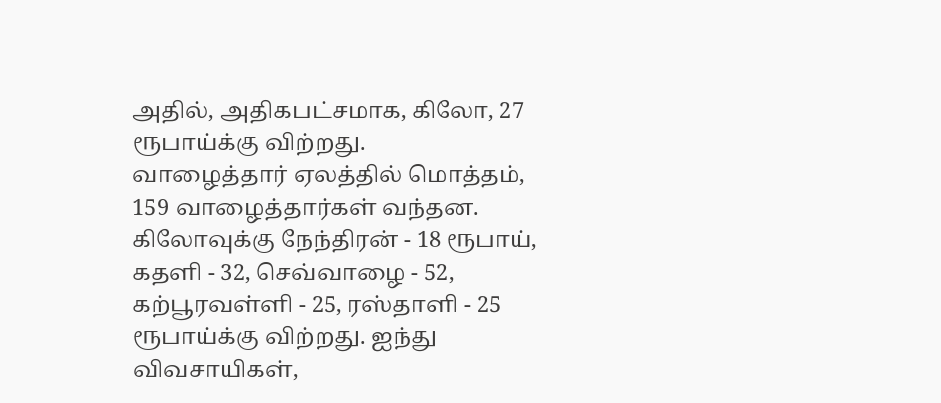அதில், அதிகபட்சமாக, கிலோ, 27 ரூபாய்க்கு விற்றது.
வாழைத்தார் ஏலத்தில் மொத்தம், 159 வாழைத்தார்கள் வந்தன. கிலோவுக்கு நேந்திரன் - 18 ரூபாய், கதளி - 32, செவ்வாழை - 52, கற்பூரவள்ளி - 25, ரஸ்தாளி - 25 ரூபாய்க்கு விற்றது. ஐந்து விவசாயிகள்,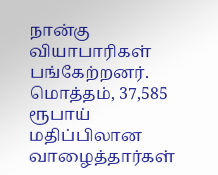நான்கு வியாபாரிகள் பங்கேற்றனர். மொத்தம், 37,585 ரூபாய் மதிப்பிலான வாழைத்தார்கள்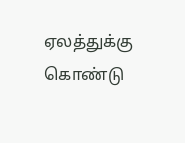ஏலத்துக்கு கொண்டு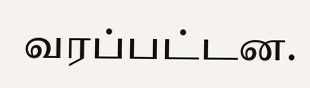வரப்பட்டன.